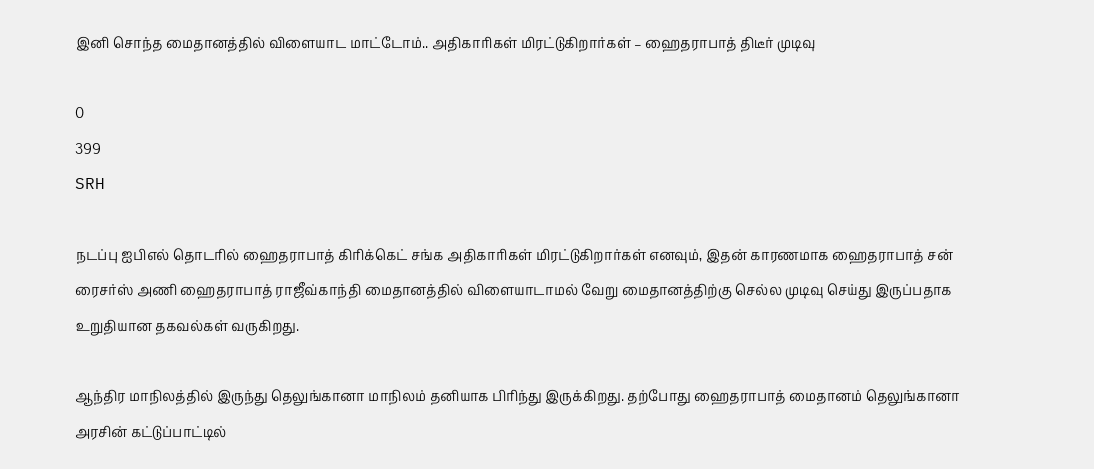இனி சொந்த மைதானத்தில் விளையாட மாட்டோம்.. அதிகாரிகள் மிரட்டுகிறார்கள் – ஹைதராபாத் திடீர் முடிவு

0
399
SRH

நடப்பு ஐபிஎல் தொடரில் ஹைதராபாத் கிரிக்கெட் சங்க அதிகாரிகள் மிரட்டுகிறார்கள் எனவும், இதன் காரணமாக ஹைதராபாத் சன் ரைசர்ஸ் அணி ஹைதராபாத் ராஜீவ்காந்தி மைதானத்தில் விளையாடாமல் வேறு மைதானத்திற்கு செல்ல முடிவு செய்து இருப்பதாக உறுதியான தகவல்கள் வருகிறது.

ஆந்திர மாநிலத்தில் இருந்து தெலுங்கானா மாநிலம் தனியாக பிரிந்து இருக்கிறது. தற்போது ஹைதராபாத் மைதானம் தெலுங்கானா அரசின் கட்டுப்பாட்டில்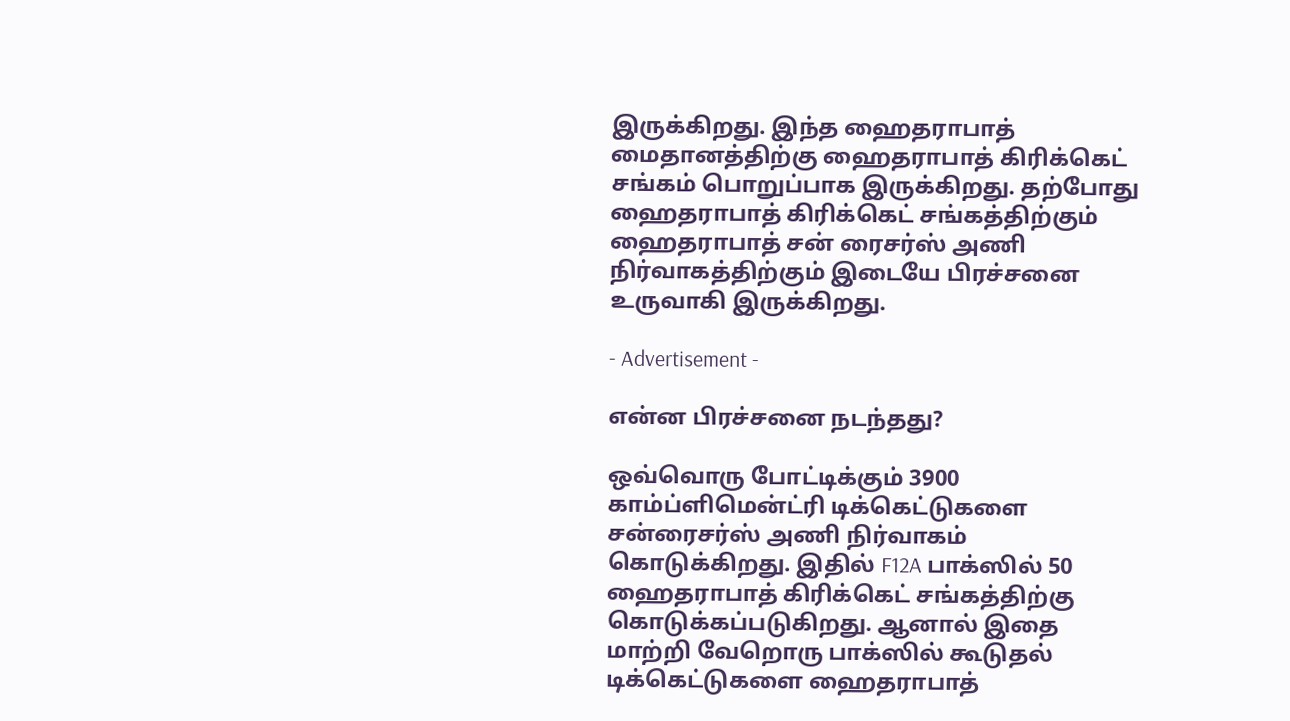இருக்கிறது. இந்த ஹைதராபாத் மைதானத்திற்கு ஹைதராபாத் கிரிக்கெட் சங்கம் பொறுப்பாக இருக்கிறது. தற்போது ஹைதராபாத் கிரிக்கெட் சங்கத்திற்கும் ஹைதராபாத் சன் ரைசர்ஸ் அணி நிர்வாகத்திற்கும் இடையே பிரச்சனை உருவாகி இருக்கிறது.

- Advertisement -

என்ன பிரச்சனை நடந்தது?

ஒவ்வொரு போட்டிக்கும் 3900 காம்ப்ளிமென்ட்ரி டிக்கெட்டுகளை சன்ரைசர்ஸ் அணி நிர்வாகம் கொடுக்கிறது. இதில் F12A பாக்ஸில் 50 ஹைதராபாத் கிரிக்கெட் சங்கத்திற்கு கொடுக்கப்படுகிறது. ஆனால் இதை மாற்றி வேறொரு பாக்ஸில் கூடுதல் டிக்கெட்டுகளை ஹைதராபாத்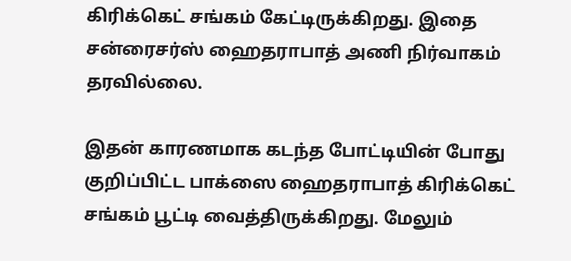கிரிக்கெட் சங்கம் கேட்டிருக்கிறது. இதை சன்ரைசர்ஸ் ஹைதராபாத் அணி நிர்வாகம் தரவில்லை.

இதன் காரணமாக கடந்த போட்டியின் போது குறிப்பிட்ட பாக்ஸை ஹைதராபாத் கிரிக்கெட் சங்கம் பூட்டி வைத்திருக்கிறது. மேலும்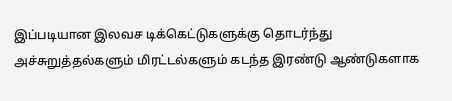இப்படியான இலவச டிக்கெட்டுகளுக்கு தொடர்ந்து அச்சுறுத்தல்களும் மிரட்டல்களும் கடந்த இரண்டு ஆண்டுகளாக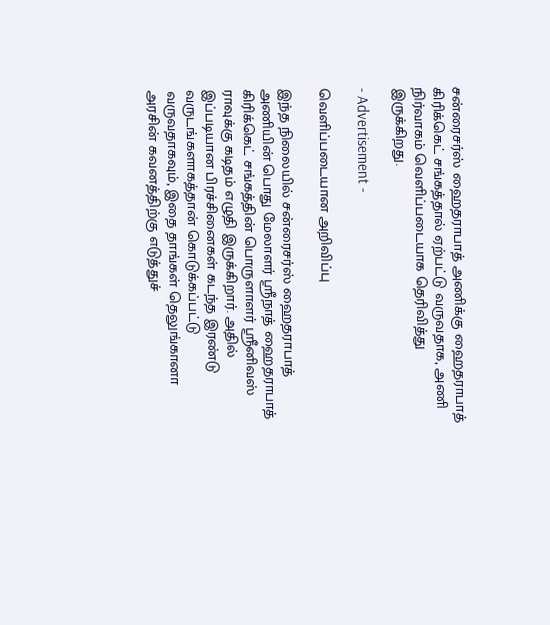சன்ரைசர்ஸ் ஹைதராபாத் அணிக்கு ஹைதராபாத் கிரிக்கெட் சங்கத்தால் ஏற்பட்டு வருவதாக, அணி நிர்வாகம் வெளிப்படையாக தெரிவித்து இருக்கிறது.

- Advertisement -

வெளிப்படையான அறிவிப்பு

இந்த நிலையில் சன்ரைசர்ஸ் ஹைதராபாத் அணியின் பொது மேலாளர் ஸ்ரீநாத் ஹைதராபாத் கிரிக்கெட் சங்கத்தின் பொருளாளர் ஸ்ரீனிவஸ் ராவுக்கு கடிதம் எழுதி இருக்கிறார். அதில் இப்படியான பிரச்சினைகள் கடந்த இரண்டு வருடங்களாகத்தான் கொடுக்கப்பட்டு வருவதாகவும், இதை தாங்கள் தெலுங்கானா அரசின் கவனத்திற்கு எடுத்துச்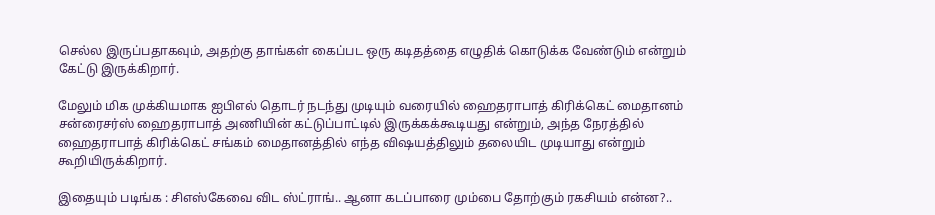செல்ல இருப்பதாகவும், அதற்கு தாங்கள் கைப்பட ஒரு கடிதத்தை எழுதிக் கொடுக்க வேண்டும் என்றும் கேட்டு இருக்கிறார்.

மேலும் மிக முக்கியமாக ஐபிஎல் தொடர் நடந்து முடியும் வரையில் ஹைதராபாத் கிரிக்கெட் மைதானம் சன்ரைசர்ஸ் ஹைதராபாத் அணியின் கட்டுப்பாட்டில் இருக்கக்கூடியது என்றும், அந்த நேரத்தில் ஹைதராபாத் கிரிக்கெட் சங்கம் மைதானத்தில் எந்த விஷயத்திலும் தலையிட முடியாது என்றும் கூறியிருக்கிறார்.

இதையும் படிங்க : சிஎஸ்கேவை விட ஸ்ட்ராங்.. ஆனா கடப்பாரை மும்பை தோற்கும் ரகசியம் என்ன?..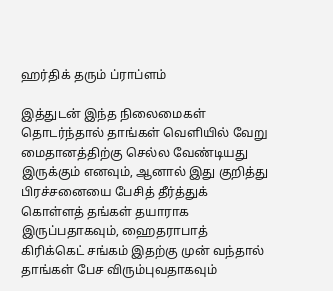ஹர்திக் தரும் ப்ராப்ளம்

இத்துடன் இந்த நிலைமைகள் தொடர்ந்தால் தாங்கள் வெளியில் வேறு மைதானத்திற்கு செல்ல வேண்டியது இருக்கும் எனவும், ஆனால் இது குறித்து பிரச்சனையை பேசித் தீர்த்துக் கொள்ளத் தங்கள் தயாராக இருப்பதாகவும், ஹைதராபாத் கிரிக்கெட் சங்கம் இதற்கு முன் வந்தால் தாங்கள் பேச விரும்புவதாகவும்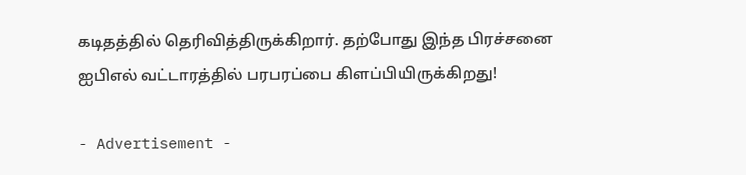கடிதத்தில் தெரிவித்திருக்கிறார். தற்போது இந்த பிரச்சனை ஐபிஎல் வட்டாரத்தில் பரபரப்பை கிளப்பியிருக்கிறது!

- Advertisement -